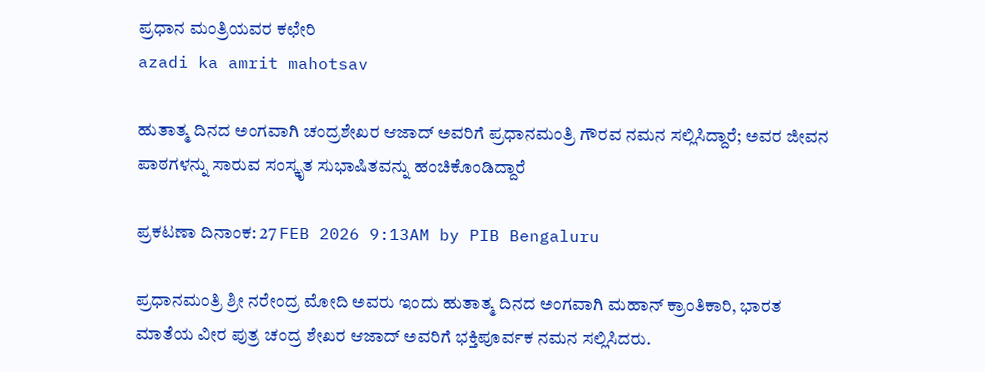ಪ್ರಧಾನ ಮಂತ್ರಿಯವರ ಕಛೇರಿ
azadi ka amrit mahotsav

ಹುತಾತ್ಮ ದಿನದ ಅಂಗವಾಗಿ ಚಂದ್ರಶೇಖರ ಆಜಾದ್ ಅವರಿಗೆ ಪ್ರಧಾನಮಂತ್ರಿ ಗೌರವ ನಮನ ಸಲ್ಲಿಸಿದ್ದಾರೆ; ಅವರ ಜೀವನ ಪಾಠಗಳನ್ನು ಸಾರುವ ಸಂಸ್ಕೃತ ಸುಭಾಷಿತವನ್ನು ಹಂಚಿಕೊಂಡಿದ್ದಾರೆ

ಪ್ರಕಟಣಾ ದಿನಾಂಕ: 27 FEB 2026 9:13AM by PIB Bengaluru

ಪ್ರಧಾನಮಂತ್ರಿ ಶ್ರೀ ನರೇಂದ್ರ ಮೋದಿ ಅವರು ಇಂದು ಹುತಾತ್ಮ ದಿನದ ಅಂಗವಾಗಿ ಮಹಾನ್ ಕ್ರಾಂತಿಕಾರಿ, ಭಾರತ ಮಾತೆಯ ವೀರ ಪುತ್ರ ಚಂದ್ರ ಶೇಖರ ಆಜಾದ್ ಅವರಿಗೆ ಭಕ್ತಿಪೂರ್ವಕ ನಮನ ಸಲ್ಲಿಸಿದರು.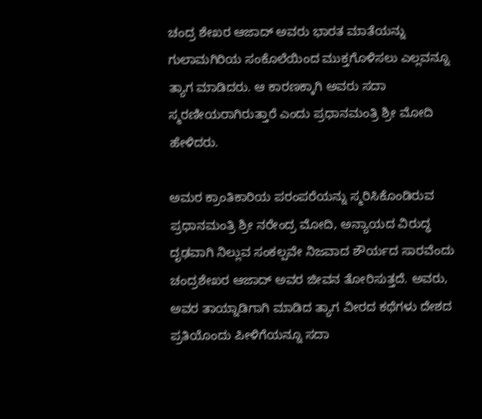ಚಂದ್ರ ಶೇಖರ ಆಜಾದ್ ಅವರು ಭಾರತ ಮಾತೆಯನ್ನು ಗುಲಾಮಗಿರಿಯ ಸಂಕೊಲೆಯಿಂದ ಮುಕ್ತಗೊಳಿಸಲು ಎಲ್ಲವನ್ನೂ ತ್ಯಾಗ ಮಾಡಿದರು. ಆ ಕಾರಣಕ್ಕಾಗಿ ಅವರು ಸದಾ ಸ್ಮರಣೀಯರಾಗಿರುತ್ತಾರೆ ಎಂದು ಪ್ರಧಾನಮಂತ್ರಿ ಶ್ರೀ ಮೋದಿ ಹೇಳಿದರು.

ಅಮರ ಕ್ರಾಂತಿಕಾರಿಯ ಪರಂಪರೆಯನ್ನು ಸ್ಮರಿಸಿಕೊಂಡಿರುವ ಪ್ರಧಾನಮಂತ್ರಿ ಶ್ರೀ ನರೇಂದ್ರ ಮೋದಿ, ಅನ್ಯಾಯದ ವಿರುದ್ಧ ದೃಢವಾಗಿ ನಿಲ್ಲುವ ಸಂಕಲ್ಪವೇ ನಿಜವಾದ ಶೌರ್ಯದ ಸಾರವೆಂದು ಚಂದ್ರಶೇಖರ ಆಜಾದ್ ಅವರ ಜೀವನ ತೋರಿಸುತ್ತದೆ. ಅವರು, ಅವರ ತಾಯ್ನಾಡಿಗಾಗಿ ಮಾಡಿದ ತ್ಯಾಗ ವೀರದ ಕಥೆಗಳು ದೇಶದ ಪ್ರತಿಯೊಂದು ಪೀಳಿಗೆಯನ್ನೂ ಸದಾ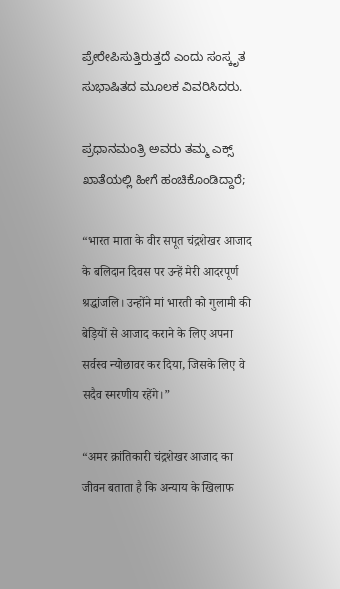ಪ್ರೇರೇಪಿಸುತ್ತಿರುತ್ತದೆ ಎಂದು ಸಂಸ್ಕೃತ ಸುಭಾಷಿತದ ಮೂಲಕ ವಿವರಿಸಿದರು.

ಪ್ರಧಾನಮಂತ್ರಿ ಅವರು ತಮ್ಮ ಎಕ್ಸ್ ಖಾತೆಯಲ್ಲಿ ಹೀಗೆ ಹಂಚಿಕೊಂಡಿದ್ದಾರೆ;

“भारत माता के वीर सपूत चंद्रशेखर आजाद के बलिदान दिवस पर उन्हें मेरी आदरपूर्ण श्रद्धांजलि। उन्होंने मां भारती को गुलामी की बेड़ियों से आजाद कराने के लिए अपना सर्वस्व न्योछावर कर दिया, जिसके लिए वे सदैव स्मरणीय रहेंगे।”

“अमर क्रांतिकारी चंद्रशेखर आजाद का जीवन बताता है कि अन्याय के खिलाफ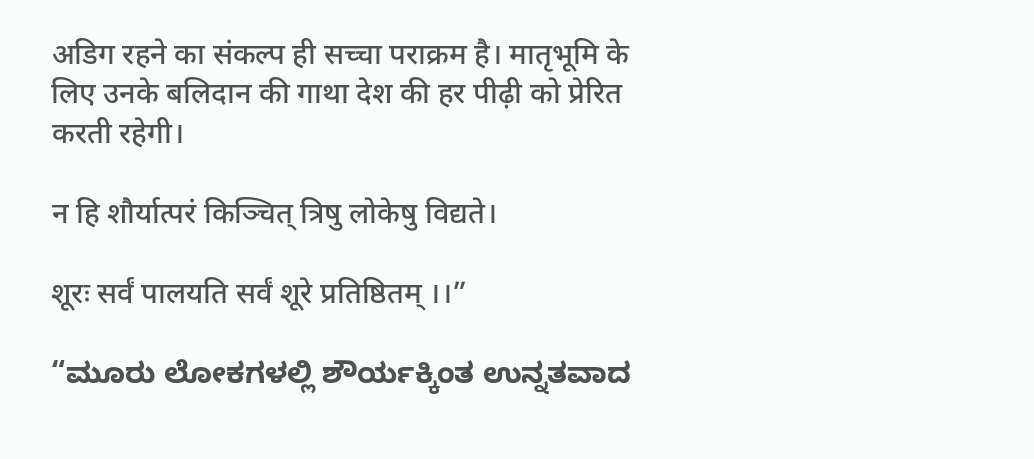अडिग रहने का संकल्प ही सच्चा पराक्रम है। मातृभूमि के लिए उनके बलिदान की गाथा देश की हर पीढ़ी को प्रेरित करती रहेगी।

न हि शौर्यात्परं किञ्चित् त्रिषु लोकेषु विद्यते।

शूरः सर्वं पालयति सर्वं शूरे प्रतिष्ठितम् ।।”

“ಮೂರು ಲೋಕಗಳಲ್ಲಿ ಶೌರ್ಯಕ್ಕಿಂತ ಉನ್ನತವಾದ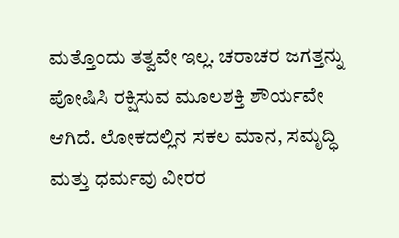ಮತ್ತೊಂದು ತತ್ವವೇ ಇಲ್ಲ. ಚರಾಚರ ಜಗತ್ತನ್ನು ಪೋಷಿಸಿ ರಕ್ಷಿಸುವ ಮೂಲಶಕ್ತಿ ಶೌರ್ಯವೇ ಆಗಿದೆ. ಲೋಕದಲ್ಲಿನ ಸಕಲ ಮಾನ, ಸಮೃದ್ಧಿ ಮತ್ತು ಧರ್ಮವು ವೀರರ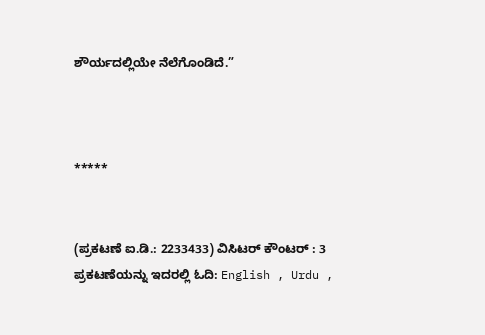ಶೌರ್ಯದಲ್ಲಿಯೇ ನೆಲೆಗೊಂಡಿದೆ.”



*****


(ಪ್ರಕಟಣೆ ಐ.ಡಿ.: 2233433) ವಿಸಿಟರ್ ಕೌಂಟರ್ : 3
ಪ್ರಕಟಣೆಯನ್ನು ಇದರಲ್ಲಿ ಓದಿ: English , Urdu ,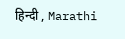हिन्दी , Marathi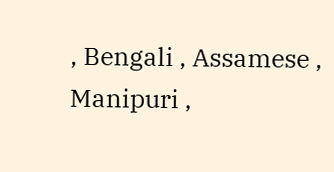, Bengali , Assamese , Manipuri ,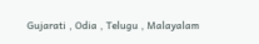Gujarati , Odia , Telugu , Malayalam